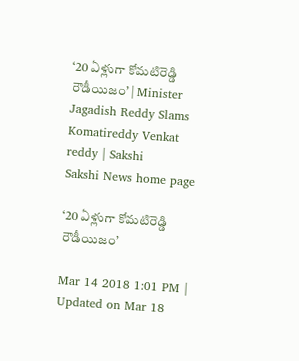‘20 ఏళ్లుగా కోమటిరెడ్డి రౌడీయిజం’ | Minister Jagadish Reddy Slams Komatireddy Venkat reddy | Sakshi
Sakshi News home page

‘20 ఏళ్లుగా కోమటిరెడ్డి రౌడీయిజం’

Mar 14 2018 1:01 PM | Updated on Mar 18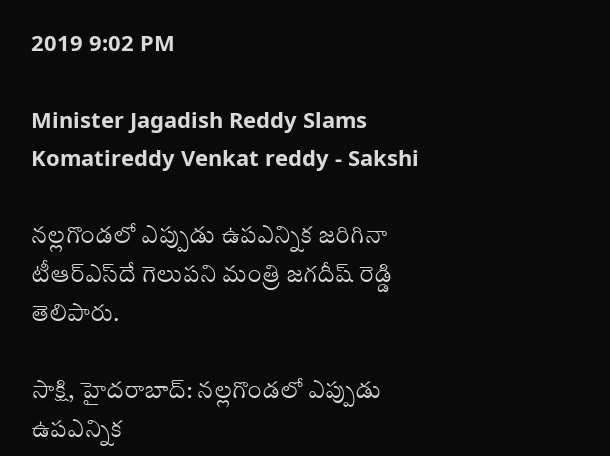2019 9:02 PM

Minister Jagadish Reddy Slams Komatireddy Venkat reddy - Sakshi

నల్లగొండలో ఎప్పుడు ఉపఎన్నిక జరిగినా టీఆర్‌ఎస్‌దే గెలుపని మంత్రి జగదీష్‌ రెడ్డి తెలిపారు.

సాక్షి, హైదరాబాద్‌: నల్లగొండలో ఎప్పుడు ఉపఎన్నిక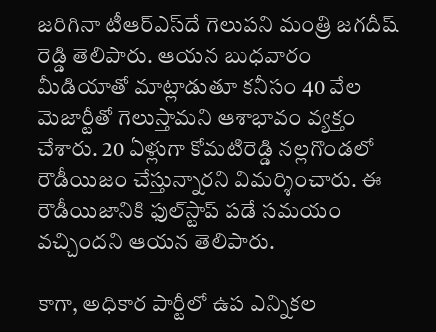జరిగినా టీఆర్‌ఎస్‌దే గెలుపని మంత్రి జగదీష్‌ రెడ్డి తెలిపారు. ఆయన బుధవారం మీడియాతో మాట్లాడుతూ కనీసం 40 వేల మెజార్టీతో గెలుస్తామని ఆశాభావం వ్యక్తం చేశారు. 20 ఏళ్లుగా కోమటిరెడ్డి నల్లగొండలో రౌడీయిజం చేస్తున్నారని విమర్శించారు. ఈ రౌడీయిజానికి ఫుల్‌స్టాప్‌ పడే సమయం వచ్చిందని ఆయన తెలిపారు.

కాగా, అధికార పార్టీలో ఉప ఎన్నికల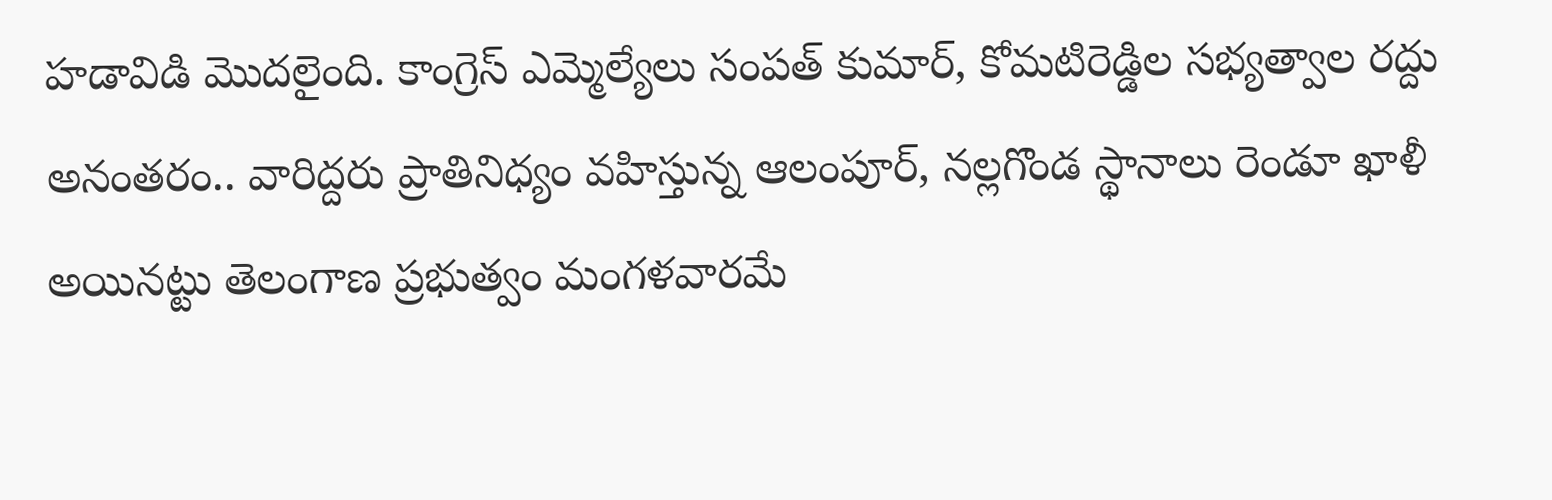హడావిడి మొదలైంది. కాంగ్రెస్‌ ఎమ్మెల్యేలు సంపత్‌ కుమార్‌, కోమటిరెడ్డిల సభ్యత్వాల రద్దు అనంతరం.. వారిద్దరు ప్రాతినిధ్యం వహిస్తున్న ఆలంపూర్‌, నల్లగొండ స్థానాలు రెండూ ఖాళీ అయినట్టు తెలంగాణ ప్రభుత్వం మంగళవారమే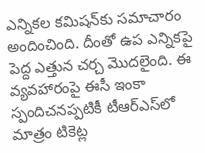ఎన్నికల కమిషన్‌కు సమాచారం అందించింది. దీంతో ఉప ఎన్నికపై పెద్ద ఎత్తున చర్చ మొదలైంది. ఈ వ్యవహారంపై ఈసీ ఇంకా స్పందిచనప్పటికీ టీఆర్‌ఎస్‌లో మాత్రం టికెట్ల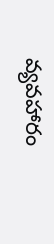వ్యవహారం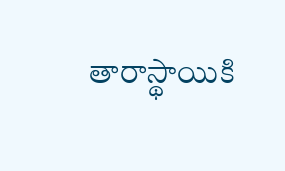తారాస్థాయికి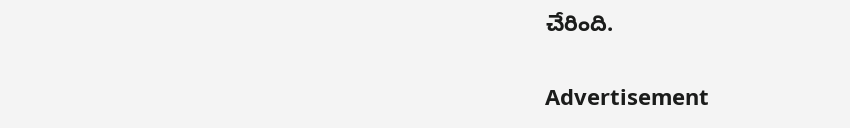చేరింది.

Advertisement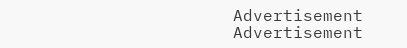Advertisement
Advertisement